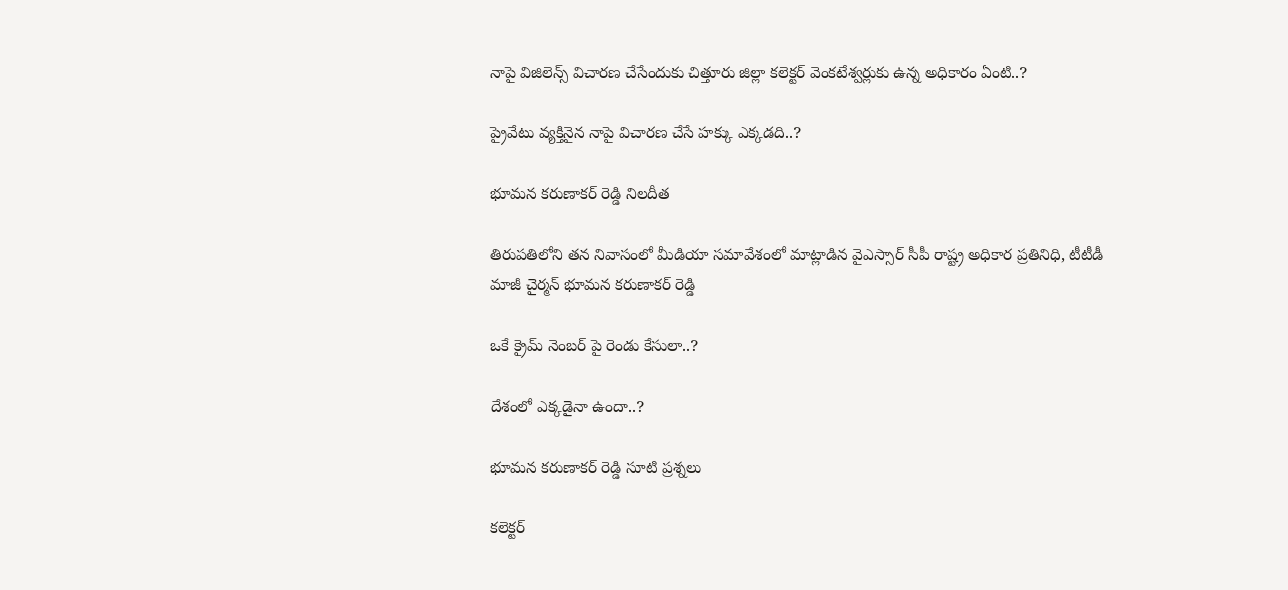నాపై విజిలెన్స్ విచారణ చేసేందుకు చిత్తూరు జిల్లా కలెక్టర్ వెంకటేశ్వర్లుకు ఉన్న అధికారం ఏంటి..?

ప్రైవేటు వ్యక్తినైన నాపై విచారణ చేసే హక్కు ఎక్కడది..?

భూమన కరుణాకర్ రెడ్డి నిలదీత

తిరుపతిలోని తన నివాసంలో మీడియా సమావేశంలో మాట్లాడిన వైఎస్సార్ సీపీ రాష్ట్ర అధికార ప్రతినిధి, టీటీడీ మాజీ చైర్మన్ భూమన కరుణాకర్ రెడ్డి

ఒకే క్రైమ్ నెంబర్ పై రెండు కేసులా..?

దేశంలో ఎక్కడైనా ఉందా..?

భూమన కరుణాకర్ రెడ్డి సూటి ప్రశ్నలు

కలెక్టర్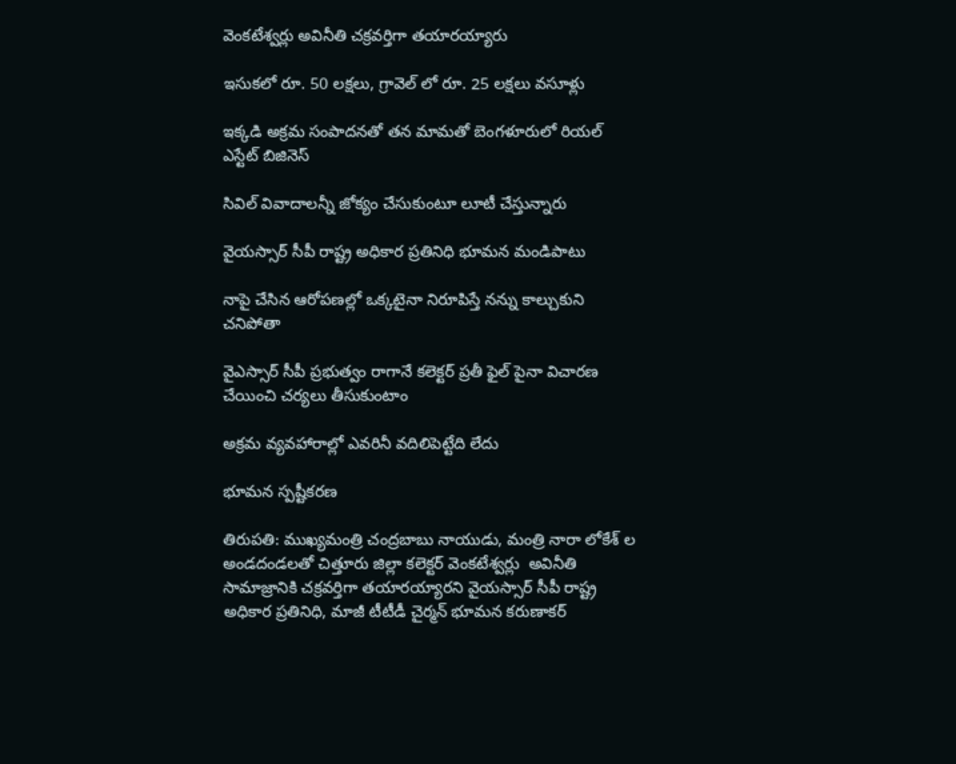వెంకటేశ్వర్లు అవినీతి చక్రవర్తిగా తయారయ్యారు

ఇసుకలో రూ. 50 లక్షలు, గ్రావెల్ లో రూ. 25 లక్షలు వసూళ్లు

ఇక్కడి అక్రమ సంపాదనతో తన మామతో బెంగళూరులో రియల్ ఎస్టేట్ బిజినెస్

సివిల్ వివాదాలన్నీ జోక్యం చేసుకుంటూ లూటీ చేస్తున్నారు

వైయ‌స్సార్ సీపీ రాష్ట్ర అధికార ప్రతినిధి భూమన మండిపాటు

నాపై చేసిన ఆరోపణల్లో ఒక్కటైనా నిరూపిస్తే నన్ను కాల్చుకుని చనిపోతా

వైఎస్సార్ సీపీ ప్రభుత్వం రాగానే కలెక్టర్ ప్రతీ ఫైల్ పైనా విచారణ చేయించి చర్యలు తీసుకుంటాం

అక్రమ వ్యవహారాల్లో ఎవరినీ వదిలిపెట్టేది లేదు

భూమన స్పష్టీకరణ

తిరుపతి: ముఖ్యమంత్రి చంద్రబాబు నాయుడు, మంత్రి నారా లోకేశ్ ల అండదండలతో చిత్తూరు జిల్లా కలెక్టర్ వెంకటేశ్వర్లు  అవినీతి సామాజ్రానికి చక్రవర్తిగా తయారయ్యారని వైయ‌స్సార్ సీపీ రాష్ట్ర అధికార ప్రతినిధి, మాజీ టీటీడీ చైర్మన్ భూమన కరుణాకర్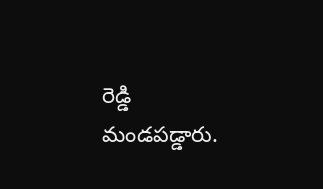రెడ్డి మండపడ్డారు.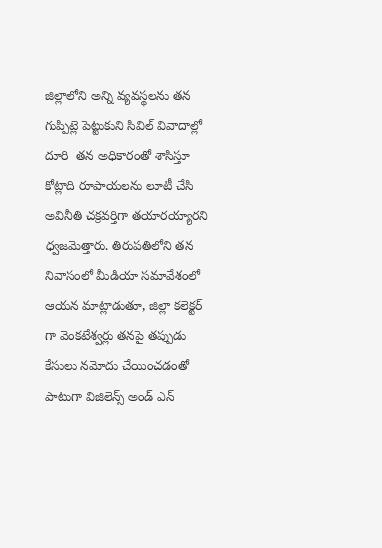జిల్లాలోని అన్ని వ్యవస్థలను తన గుప్పిట్లె పెట్టుకుని సివిల్ వివాదాల్లో దూరి  తన అధికారంతో శాసిస్తూ కోట్లాది రూపాయలను లూటీ చేసి అవినీతి చక్రవర్తిగా తయారయ్యారని ధ్వజమెత్తారు. తిరుపతిలోని తన నివాసంలో మీడియా సమావేశంలో ఆయన మాట్లాడుతూ, జిల్లా కలెక్టర్ గా వెంకటేశ్వర్లు తనపై తప్పుడు కేసులు నమోదు చేయించడంతో పాటుగా విజిలెన్స్ అండ్ ఎన్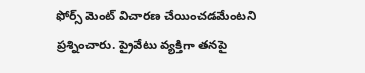ఫోర్స్ మెంట్ విచారణ చేయించడమేంటని ప్రశ్నించారు. ప్రైవేటు వ్యక్తిగా తనపై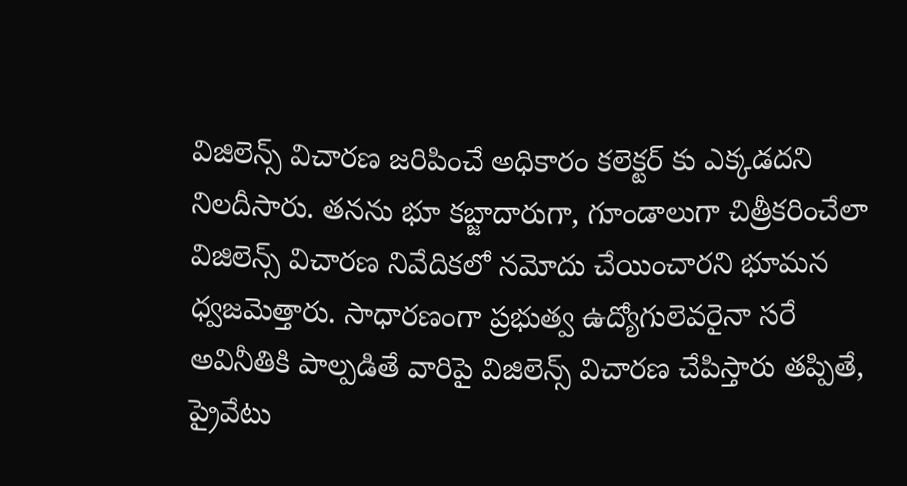విజిలెన్స్ విచారణ జరిపించే అధికారం కలెక్టర్ కు ఎక్కడదని నిలదీసారు. తనను భూ కబ్జాదారుగా, గూండాలుగా చిత్రీకరించేలా విజిలెన్స్ విచారణ నివేదికలో నమోదు చేయించారని భూమన ధ్వజమెత్తారు. సాధారణంగా ప్రభుత్వ ఉద్యోగులెవరైనా సరే అవినీతికి పాల్పడితే వారిపై విజిలెన్స్ విచారణ చేపిస్తారు తప్పితే, ప్రైవేటు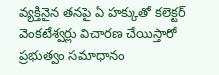వ్యక్తినైన తనపై ఏ హక్కుతో కలెక్టర్ వెంకటేశ్వర్లు విచారణ చేయిస్తారో ప్రభుత్వం సమాధానం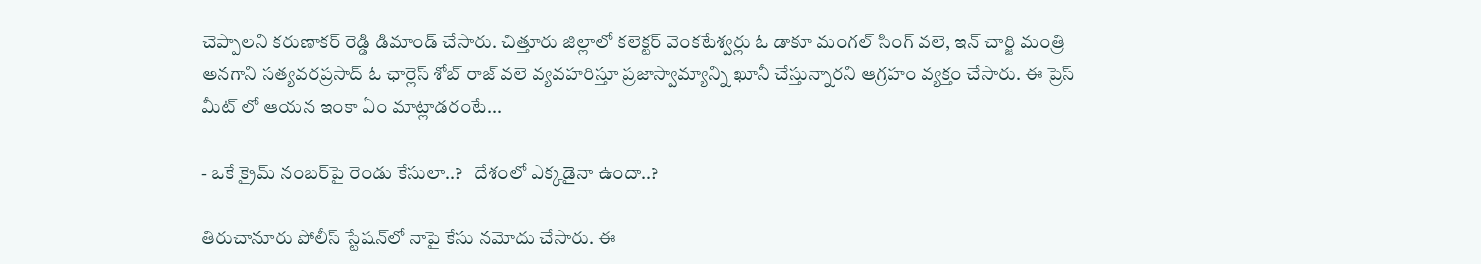చెప్పాలని కరుణాకర్ రెడ్డి డిమాండ్ చేసారు. చిత్తూరు జిల్లాలో కలెక్టర్ వెంకటేశ్వర్లు ఓ డాకూ మంగల్ సింగ్ వలె, ఇన్ చార్జి మంత్రి అనగాని సత్యవరప్రసాద్ ఓ ఛార్లెస్ శోబ్ రాజ్ వలె వ్యవహరిస్తూ ప్రజాస్వామ్యాన్ని ఖూనీ చేస్తున్నారని ఆగ్రహం వ్యక్తం చేసారు. ఈ ప్రెస్ మీట్ లో ఆయన ఇంకా ఏం మాట్లాడరంటే...

- ఒకే క్రైమ్‌ నంబర్‌పై రెండు కేసులా..?   దేశంలో ఎక్కడైనా ఉందా..?

తిరుచానూరు పోలీస్‌ స్టేషన్‌లో నాపై కేసు నమోదు చేసారు. ఈ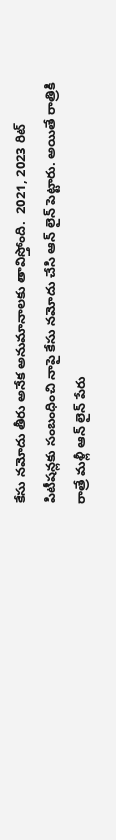కేసు నమోదు తీరు అనేక అనుమానాలకు తావిస్తోంది.  2021, 2023 రిట్ పిటీషన్లకు సంబంధించి నాపై కేసు నమోదు చేసి ఆన్ లైన్ పెట్టారు. అయితే రాత్రికి రాత్రే మళ్లీ ఆన్ లైన్ పేరు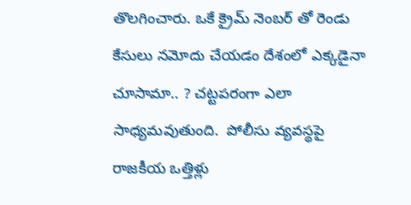తొలగించారు. ఒకే క్రైమ్ నెంబర్ తో రెండు కేసులు నమోదు చేయడం దేశంలో ఎక్కడైనా చూసామా.. ? చట్టపరంగా ఎలా సాధ్యమవుతుంది.  పోలీసు వ్యవస్థపై రాజకీయ ఒత్తిళ్లు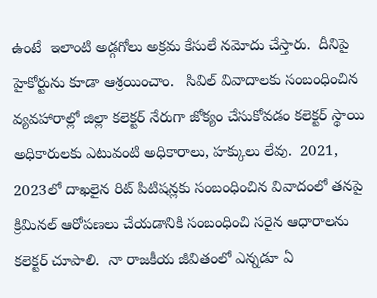ఉంటే  ఇలాంటి అడ్గగోలు అక్రమ కేసులే నమోదు చేస్తారు.  దీనిపై హైకోర్టును కూడా ఆశ్రయించాం.   సివిల్‌ వివాదాలకు సంబంధించిన వ్యవహారాల్లో జిల్లా కలెక్టర్‌ నేరుగా జోక్యం చేసుకోవడం కలెక్టర్ స్థాయి అధికారులకు ఎటువంటి అధికారాలు, హక్కులు లేవు.  2021, 2023లో దాఖలైన రిట్‌ పిటిషన్లకు సంబంధించిన వివాదంలో తనపై క్రిమినల్‌ ఆరోపణలు చేయడానికి సంబంధించి సరైన ఆధారాలను కలెక్టర్ చూపాలి.  నా రాజకీయ జీవితంలో ఎన్నడూ ఏ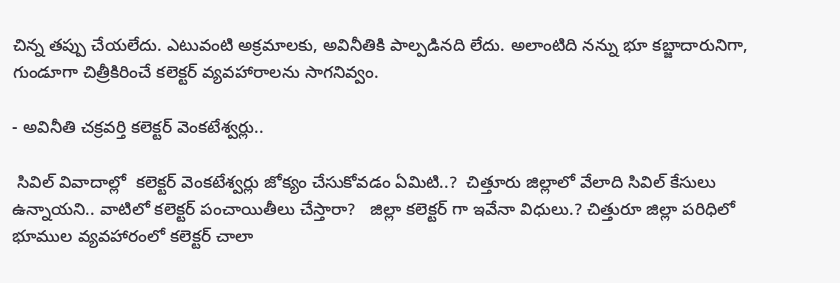చిన్న తప్పు చేయలేదు. ఎటువంటి అక్రమాలకు, అవినీతికి పాల్పడినది లేదు. అలాంటిది నన్ను భూ కబ్జాదారునిగా, గుండూగా చిత్రీకిరించే కలెక్టర్ వ్యవహారాలను సాగనివ్వం.

- అవినీతి చక్రవర్తి కలెక్టర్ వెంకటేశ్వర్లు..

 సివిల్ వివాదాల్లో  కలెక్టర్ వెంకటేశ్వర్లు జోక్యం చేసుకోవడం ఏమిటి..?  చిత్తూరు జిల్లాలో వేలాది సివిల్ కేసులు ఉన్నాయని.. వాటిలో కలెక్టర్ పంచాయితీలు చేస్తారా?   జిల్లా కలెక్టర్ గా ఇవేనా విధులు.? చిత్తురూ జిల్లా పరిధిలో భూముల వ్యవహారంలో కలెక్టర్ చాలా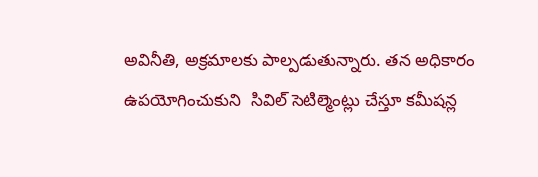అవినీతి, అక్రమాలకు పాల్పడుతున్నారు. తన అధికారం ఉపయోగించుకుని  సివిల్ సెటిల్మెంట్లు చేస్తూ కమీషన్ల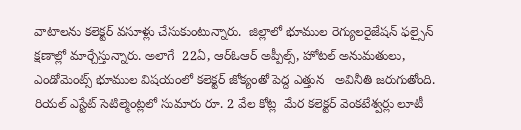వాటాలను కలెక్టర్ వసూళ్లు చేసుకుంటున్నారు.  జిల్లాలో భూముల రెగ్యులరైజేషన్ ఫల్సైన్ క్షణాల్లో మార్చేస్తున్నారు. అలాగే  22ఏ, ఆర్ఓఆర్ అప్పీల్స్, హోటల్ అనుమతులు, ఎండోమెంట్స్ భూముల విషయంలో కలెక్టర్ జోక్యంతో పెద్ద ఎత్తున   అవినీతి జరుగుతోంది.  రియల్ ఎస్టేట్ సెటిల్మెంట్లలో సుమారు రూ. 2 వేల కోట్ల  మేర కలెక్టర్ వెంకటేశ్వర్లు లూటీ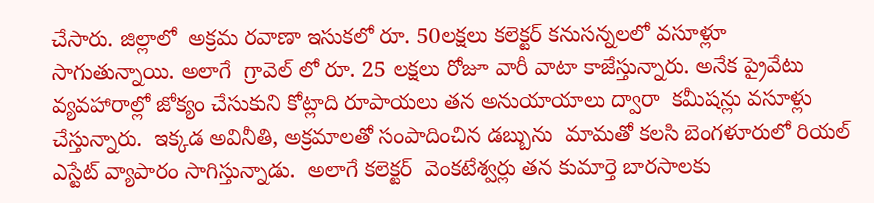చేసారు. జిల్లాలో  అక్రమ రవాణా ఇసుకలో రూ. 50లక్షలు కలెక్టర్ కనుసన్నలలో వసూళ్లూ సాగుతున్నాయి. అలాగే  గ్రావెల్ లో రూ. 25 లక్షలు రోజూ వారీ వాటా కాజేస్తున్నారు. అనేక ప్రైవేటు వ్యవహారాల్లో జోక్యం చేసుకుని కోట్లాది రూపాయలు తన అనుయాయాలు ద్వారా  కమీషన్లు వసూళ్లు చేస్తున్నారు.  ఇక్కడ అవినీతి, అక్రమాలతో సంపాదించిన డబ్బును  మామతో కలసి బెంగళూరులో రియల్  ఎస్టేట్ వ్యాపారం సాగిస్తున్నాడు.  అలాగే కలెక్టర్  వెంకటేశ్వర్లు తన కుమార్తె బారసాలకు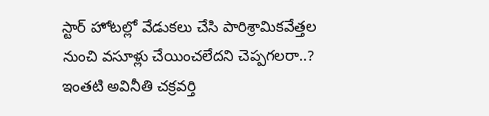స్టార్ హోటల్లో వేడుకలు చేసి పారిశ్రామికవేత్తల నుంచి వసూళ్లు చేయించలేదని చెప్పగలరా..?  ఇంతటి అవినీతి చక్రవర్తి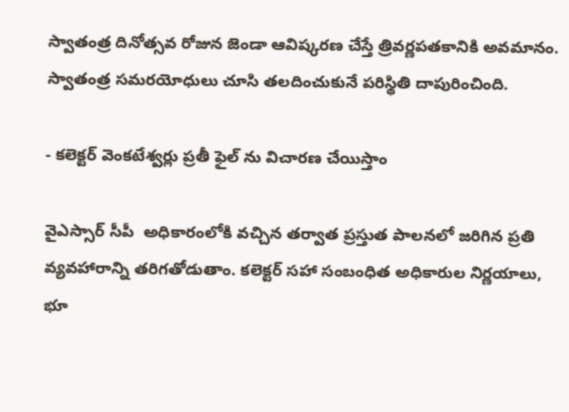స్వాతంత్ర దినోత్సవ రోజున జెండా ఆవిష్కరణ చేస్తే త్రివర్ణపతకానికి అవమానం. స్వాతంత్ర సమరయోధులు చూసి తలదించుకునే పరిస్థితి దాపురించింది.

- కలెక్టర్ వెంకటేశ్వర్లు ప్రతీ ఫైల్ ను విచారణ చేయిస్తాం

వైఎస్సార్ సీపీ  అధికారంలోకి వచ్చిన తర్వాత ప్రస్తుత పాలనలో జరిగిన ప్రతి వ్యవహారాన్ని తరిగతోడుతాం. కలెక్టర్‌ సహా సంబంధిత అధికారుల నిర్ణయాలు, భూ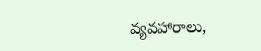వ్యవహారాలు,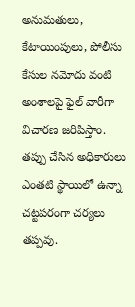అనుమతులు, కేటాయింపులు, పోలీసు కేసుల నమోదు వంటి అంశాలపై ఫైల్‌ వారీగా విచారణ జరిపిస్తాం. తప్పు చేసిన అధికారులు ఎంతటి స్థాయిలో ఉన్నా చట్టపరంగా చర్యలు తప్పవు.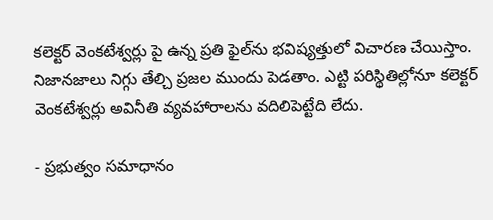కలెక్టర్‌ వెంకటేశ్వర్లు పై ఉన్న ప్రతి ఫైల్‌ను భవిష్యత్తులో విచారణ చేయిస్తాం. నిజానజాలు నిగ్గు తేల్చి ప్రజల ముందు పెడతాం. ఎట్టి పరిస్థితిల్లోనూ కలెక్టర్ వెంకటేశ్వర్లు అవినీతి వ్యవహారాలను వదిలిపెట్టేది లేదు.

- ప్రభుత్వం సమాధానం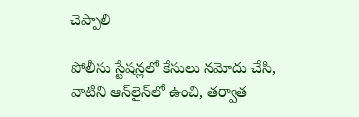చెప్పాలి

పోలీసు స్టేషన్లలో కేసులు నమోదు చేసి, వాటిని ఆన్‌లైన్‌లో ఉంచి, తర్వాత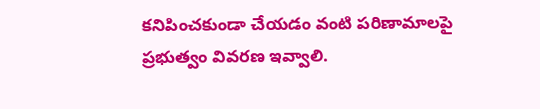కనిపించకుండా చేయడం వంటి పరిణామాలపై ప్రభుత్వం వివరణ ఇవ్వాలి.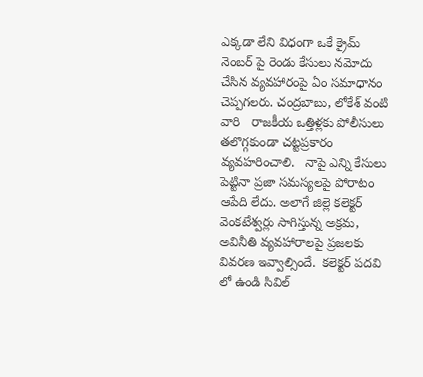ఎక్కడా లేని విధంగా ఒకే క్రైమ్ నెంబర్ పై రెండు కేసులు నమోదు చేసిన వ్యవహారంపై ఏం సమాధానం చెప్పగలరు. చంద్రబాబు, లోకేశ్ వంటి వారి   రాజకీయ ఒత్తిళ్లకు పోలీసులు తలొగ్గకుండా చట్టప్రకారం వ్యవహరించాలి.   నాపై ఎన్ని కేసులు పెట్టినా ప్రజా సమస్యలపై పోరాటం ఆపేది లేదు. అలాగే జిల్లె కలెక్టర్ వెంకటేశ్వర్లు సాగిస్తున్న అక్రమ, అవినీతి వ్యవహారాలపై ప్రజలకు వివరణ ఇవ్వాల్సిందే.  కలెక్టర్ పదవి లో ఉండి సివిల్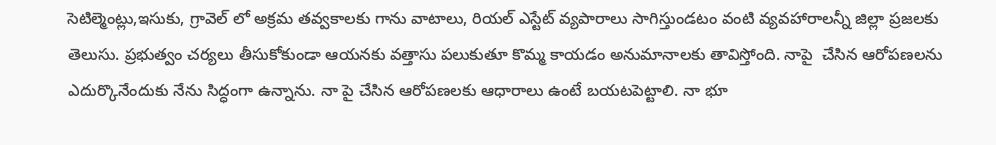సెటిల్మెంట్లు,ఇసుకు, గ్రావెల్ లో అక్రమ తవ్వకాలకు గాను వాటాలు, రియల్ ఎస్టేట్ వ్యపారాలు సాగిస్తుండటం వంటి వ్యవహారాలన్నీ జిల్లా ప్రజలకు తెలుసు. ప్రభుత్వం చర్యలు తీసుకోకుండా ఆయనకు వత్తాసు పలుకుతూ కొమ్మ కాయడం అనుమానాలకు తావిస్తోంది. నాపై  చేసిన ఆరోపణలను ఎదుర్కొనేందుకు నేను సిద్ధంగా ఉన్నాను. నా పై చేసిన ఆరోపణలకు ఆధారాలు ఉంటే బయటపెట్టాలి. నా భూ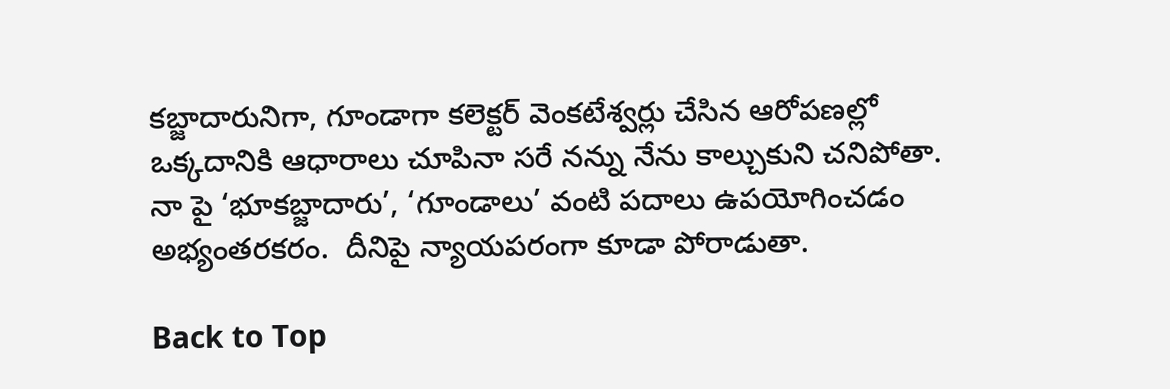కబ్జాదారునిగా, గూండాగా కలెక్టర్ వెంకటేశ్వర్లు చేసిన ఆరోపణల్లో ఒక్కదానికి ఆధారాలు చూపినా సరే నన్ను నేను కాల్చుకుని చనిపోతా.  నా పై ‘భూకబ్జాదారు’, ‘గూండాలు’ వంటి పదాలు ఉపయోగించడం అభ్యంతరకరం.  దీనిపై న్యాయపరంగా కూడా పోరాడుతా.

Back to Top